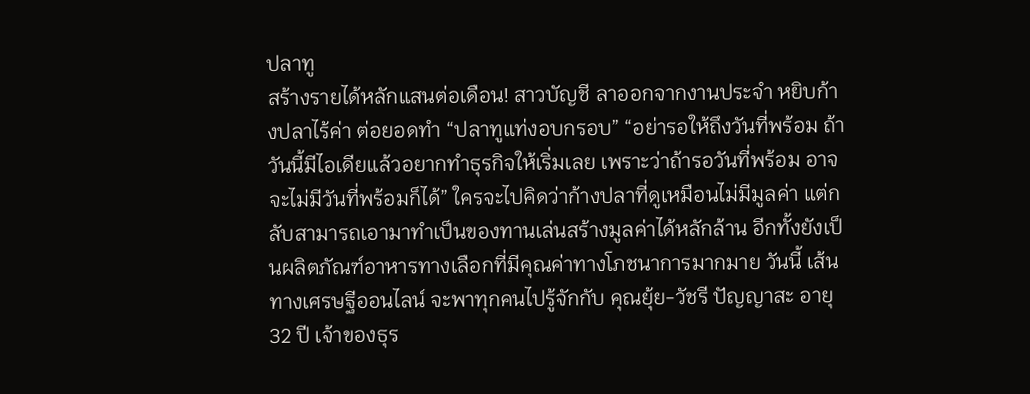ปลาทู
สร้างรายได้หลักแสนต่อเดือน! สาวบัญชี ลาออกจากงานประจำ หยิบก้างปลาไร้ค่า ต่อยอดทำ “ปลาทูแท่งอบกรอบ” “อย่ารอให้ถึงวันที่พร้อม ถ้าวันนี้มีไอเดียแล้วอยากทำธุรกิจให้เริ่มเลย เพราะว่าถ้ารอวันที่พร้อม อาจจะไม่มีวันที่พร้อมก็ได้” ใครจะไปคิดว่าก้างปลาที่ดูเหมือนไม่มีมูลค่า แต่กลับสามารถเอามาทำเป็นของทานเล่นสร้างมูลค่าได้หลักล้าน อีกทั้งยังเป็นผลิตภัณฑ์อาหารทางเลือกที่มีคุณค่าทางโภชนาการมากมาย วันนี้ เส้นทางเศรษฐีออนไลน์ จะพาทุกคนไปรู้จักกับ คุณยุ้ย-วัชรี ปัญญาสะ อายุ 32 ปี เจ้าของธุร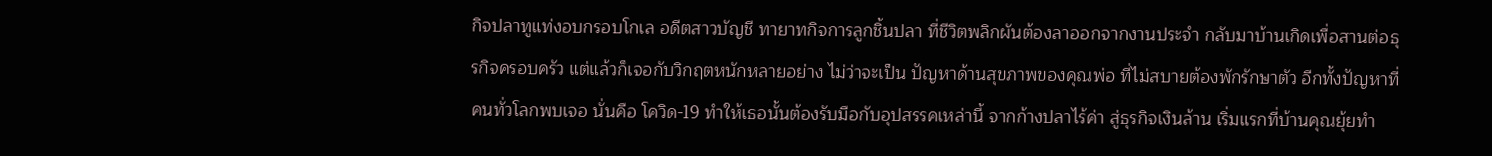กิจปลาทูแท่งอบกรอบโกเล อดีตสาวบัญชี ทายาทกิจการลูกชิ้นปลา ที่ชีวิตพลิกผันต้องลาออกจากงานประจำ กลับมาบ้านเกิดเพื่อสานต่อธุรกิจครอบครัว แต่แล้วก็เจอกับวิกฤตหนักหลายอย่าง ไม่ว่าจะเป็น ปัญหาด้านสุขภาพของคุณพ่อ ที่ไม่สบายต้องพักรักษาตัว อีกทั้งปัญหาที่คนทั่วโลกพบเจอ นั่นคือ โควิด-19 ทำให้เธอนั้นต้องรับมือกับอุปสรรคเหล่านี้ จากก้างปลาไร้ค่า สู่ธุรกิจเงินล้าน เริ่มแรกที่บ้านคุณยุ้ยทำ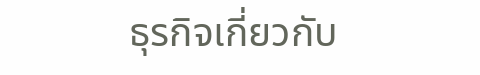ธุรกิจเกี่ยวกับ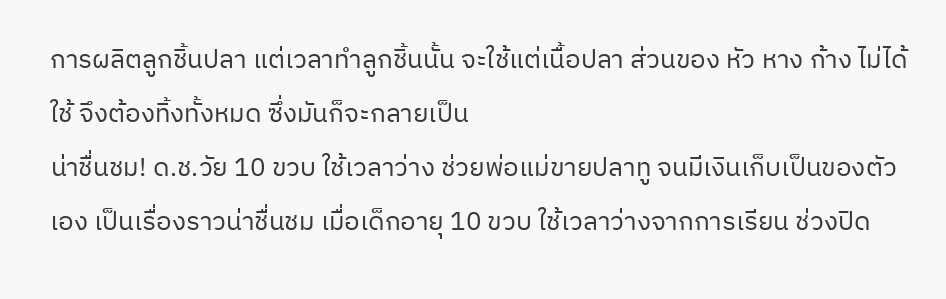การผลิตลูกชิ้นปลา แต่เวลาทำลูกชิ้นนั้น จะใช้แต่เนื้อปลา ส่วนของ หัว หาง ก้าง ไม่ได้ใช้ จึงต้องทิ้งทั้งหมด ซึ่งมันก็จะกลายเป็น
น่าชื่นชม! ด.ช.วัย 10 ขวบ ใช้เวลาว่าง ช่วยพ่อแม่ขายปลาทู จนมีเงินเก็บเป็นของตัวเอง เป็นเรื่องราวน่าชื่นชม เมื่อเด็กอายุ 10 ขวบ ใช้เวลาว่างจากการเรียน ช่วงปิด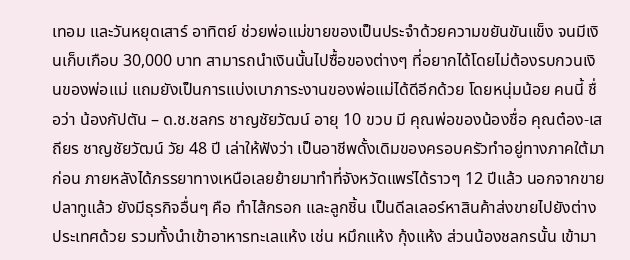เทอม และวันหยุดเสาร์ อาทิตย์ ช่วยพ่อแม่ขายของเป็นประจำด้วยความขยันขันแข็ง จนมีเงินเก็บเกือบ 30,000 บาท สามารถนำเงินนั้นไปซื้อของต่างๆ ที่อยากได้โดยไม่ต้องรบกวนเงินของพ่อแม่ แถมยังเป็นการแบ่งเบาภาระงานของพ่อแม่ได้ดีอีกด้วย โดยหนุ่มน้อย คนนี้ ชื่อว่า น้องกัปตัน – ด.ช.ชลกร ชาญชัยวัฒน์ อายุ 10 ขวบ มี คุณพ่อของน้องชื่อ คุณต๋อง-เสถียร ชาญชัยวัฒน์ วัย 48 ปี เล่าให้ฟังว่า เป็นอาชีพดั้งเดิมของครอบครัวทำอยู่ทางภาคใต้มาก่อน ภายหลังได้ภรรยาทางเหนือเลยย้ายมาทำที่จังหวัดแพร่ได้ราวๆ 12 ปีแล้ว นอกจากขายปลาทูแล้ว ยังมีธุรกิจอื่นๆ คือ ทำไส้กรอก และลูกชิ้น เป็นดีลเลอร์หาสินค้าส่งขายไปยังต่างประเทศด้วย รวมทั้งนำเข้าอาหารทะเลแห้ง เช่น หมึกแห้ง กุ้งแห้ง ส่วนน้องชลกรนั้น เข้ามา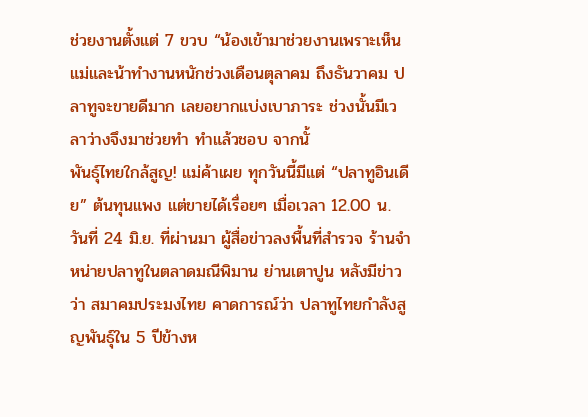ช่วยงานตั้งแต่ 7 ขวบ “น้องเข้ามาช่วยงานเพราะเห็นแม่และน้าทำงานหนักช่วงเดือนตุลาคม ถึงธันวาคม ปลาทูจะขายดีมาก เลยอยากแบ่งเบาภาระ ช่วงนั้นมีเวลาว่างจึงมาช่วยทำ ทำแล้วชอบ จากนั้
พันธุ์ไทยใกล้สูญ! แม่ค้าเผย ทุกวันนี้มีแต่ “ปลาทูอินเดีย” ต้นทุนแพง แต่ขายได้เรื่อยๆ เมื่อเวลา 12.00 น. วันที่ 24 มิ.ย. ที่ผ่านมา ผู้สื่อข่าวลงพื้นที่สำรวจ ร้านจำหน่ายปลาทูในตลาดมณีพิมาน ย่านเตาปูน หลังมีข่าวว่า สมาคมประมงไทย คาดการณ์ว่า ปลาทูไทยกำลังสูญพันธุ์ใน 5 ปีข้างห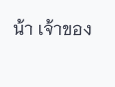น้า เจ้าของ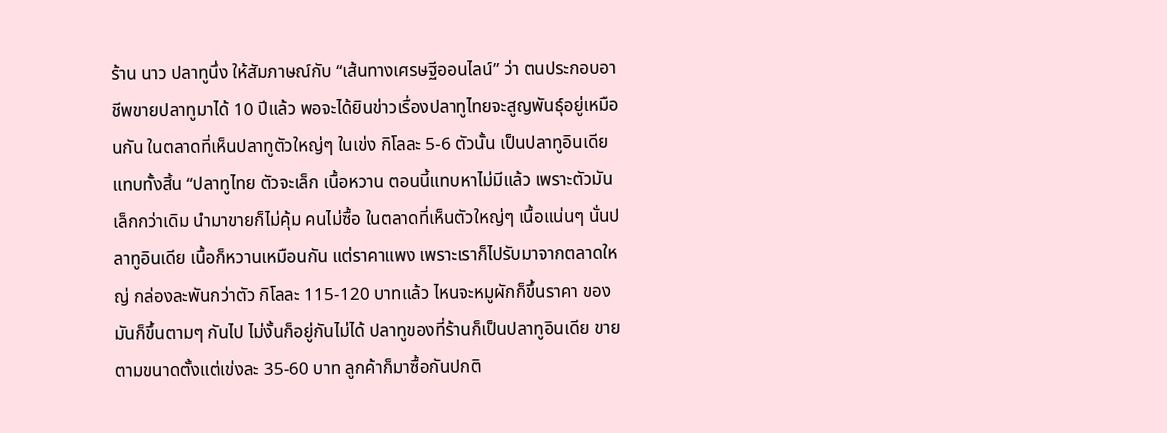ร้าน นาว ปลาทูนึ่ง ให้สัมภาษณ์กับ “เส้นทางเศรษฐีออนไลน์” ว่า ตนประกอบอาชีพขายปลาทูมาได้ 10 ปีแล้ว พอจะได้ยินข่าวเรื่องปลาทูไทยจะสูญพันธ์ุอยู่เหมือนกัน ในตลาดที่เห็นปลาทูตัวใหญ่ๆ ในเข่ง กิโลละ 5-6 ตัวนั้น เป็นปลาทูอินเดียแทบทั้งสิ้น “ปลาทูไทย ตัวจะเล็ก เนื้อหวาน ตอนนี้แทบหาไม่มีแล้ว เพราะตัวมันเล็กกว่าเดิม นำมาขายก็ไม่คุ้ม คนไม่ซื้อ ในตลาดที่เห็นตัวใหญ่ๆ เนื้อแน่นๆ นั่นปลาทูอินเดีย เนื้อก็หวานเหมือนกัน แต่ราคาแพง เพราะเราก็ไปรับมาจากตลาดใหญ่ กล่องละพันกว่าตัว กิโลละ 115-120 บาทแล้ว ไหนจะหมูผักก็ขึ้นราคา ของมันก็ขึ้นตามๆ กันไป ไม่งั้นก็อยู่กันไม่ได้ ปลาทูของที่ร้านก็เป็นปลาทูอินเดีย ขายตามขนาดตั้งแต่เข่งละ 35-60 บาท ลูกค้าก็มาซื้อกันปกติ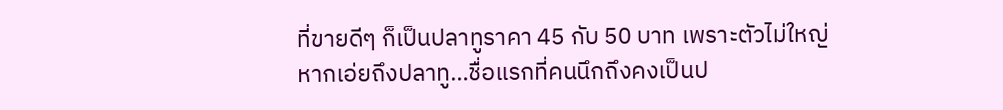ที่ขายดีๆ ก็เป็นปลาทูราคา 45 กับ 50 บาท เพราะตัวไม่ใหญ่
หากเอ่ยถึงปลาทู…ชื่อแรกที่คนนึกถึงคงเป็นป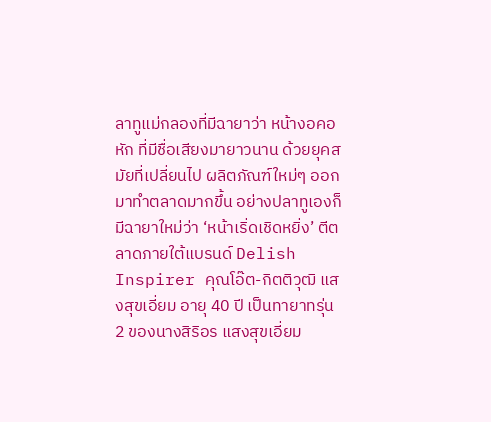ลาทูแม่กลองที่มีฉายาว่า หน้างอคอหัก ที่มีชื่อเสียงมายาวนาน ด้วยยุคสมัยที่เปลี่ยนไป ผลิตภัณฑ์ใหม่ๆ ออกมาทำตลาดมากขึ้น อย่างปลาทูเองก็มีฉายาใหม่ว่า ‘หน้าเริ่ดเชิดหยิ่ง’ ตีตลาดภายใต้แบรนด์ Delish Inspirer คุณโอ๊ต-กิตติวุฒิ แสงสุขเอี่ยม อายุ 40 ปี เป็นทายาทรุ่น 2 ของนางสิริอร แสงสุขเอี่ยม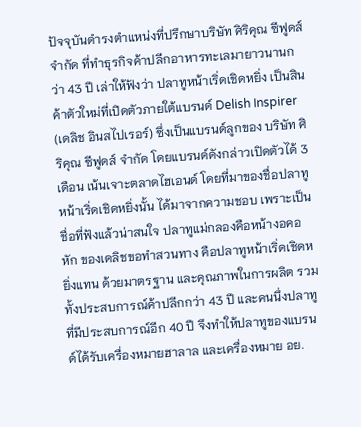ปัจจุบันดำรงตำแหน่งที่ปรึกษาบริษัท ศิริคุณ ซีฟูดส์ จำกัด ที่ทำธุรกิจค้าปลีกอาหารทะเลมายาวนานกว่า 43 ปี เล่าให้ฟังว่า ปลาทูหน้าเริ่ดเชิดหยิ่ง เป็นสินค้าตัวใหม่ที่เปิดตัวภายใต้แบรนด์ Delish Inspirer (เดลิช อินสไปเรอร์) ซึ่งเป็นแบรนด์ลูกของ บริษัท ศิริคุณ ซีฟูดส์ จำกัด โดยแบรนด์ดังกล่าวเปิดตัวได้ 3 เดือน เน้นเจาะตลาดไฮเอนด์ โดยที่มาของชื่อปลาทูหน้าเริ่ดเชิดหยิ่งนั้น ได้มาจากความชอบ เพราะเป็นชื่อที่ฟังแล้วน่าสนใจ ปลาทูแม่กลองคือหน้างอคอหัก ของเดลิชขอทำสวนทาง คือปลาทูหน้าเริ่ดเชิดหยิ่งแทน ด้วยมาตรฐาน และคุณภาพในการผลิต รวมทั้งประสบการณ์ค้าปลีกกว่า 43 ปี และคนนึ่งปลาทูที่มีประสบการณ์อีก 40 ปี จึงทำให้ปลาทูของแบรนด์ได้รับเครื่องหมายฮาลาล และเครื่องหมาย อย.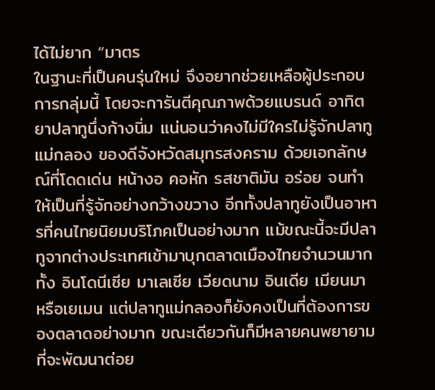ได้ไม่ยาก “มาตร
ในฐานะที่เป็นคนรุ่นใหม่ จึงอยากช่วยเหลือผู้ประกอบการกลุ่มนี้ โดยจะการันตีคุณภาพด้วยแบรนด์ อาทิตยาปลาทูนึ่งก้างนิ่ม แน่นอนว่าคงไม่มีใครไม่รู้จักปลาทูแม่กลอง ของดีจังหวัดสมุทรสงคราม ด้วยเอกลักษณ์ที่โดดเด่น หน้างอ คอหัก รสชาติมัน อร่อย จนทำให้เป็นที่รู้จักอย่างกว้างขวาง อีกทั้งปลาทูยังเป็นอาหารที่คนไทยนิยมบริโภคเป็นอย่างมาก แม้ขณะนี้จะมีปลาทูจากต่างประเทศเข้ามาบุกตลาดเมืองไทยจำนวนมาก ทั้ง อินโดนีเซีย มาเลเซีย เวียดนาม อินเดีย เมียนมา หรือเยเมน แต่ปลาทูแม่กลองก็ยังคงเป็นที่ต้องการของตลาดอย่างมาก ขณะเดียวกันก็มีหลายคนพยายามที่จะพัฒนาต่อย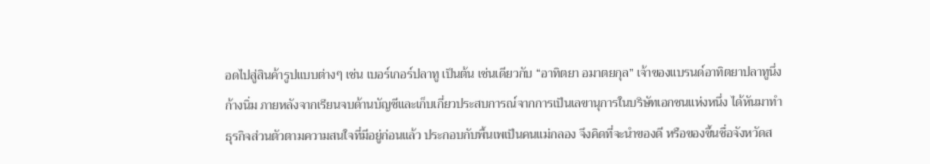อดไปสู่สินค้ารูปแบบต่างๆ เช่น เบอร์เกอร์ปลาทู เป็นต้น เช่นเดียวกับ “อาทิตยา อมาตยกุล” เจ้าของแบรนด์อาทิตยาปลาทูนึ่งก้างนิ่ม ภายหลังจากเรียนจบด้านบัญชีและเก็บเกี่ยวประสบการณ์จากการเป็นเลขานุการในบริษัทเอกชนแห่งหนึ่ง ได้หันมาทำธุรกิจส่วนตัวตามความสนใจที่มีอยู่ก่อนแล้ว ประกอบกับพื้นเพเป็นคนแม่กลอง จึงคิดที่จะนำของดี หรือของขึ้นชื่อจังหวัดส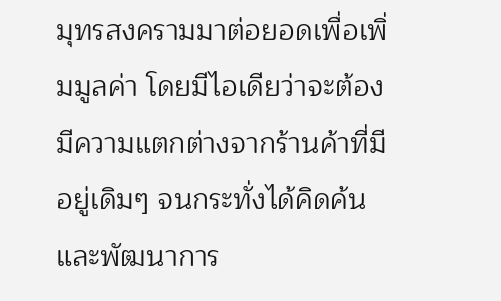มุทรสงครามมาต่อยอดเพื่อเพิ่มมูลค่า โดยมีไอเดียว่าจะต้องมีความแตกต่างจากร้านค้าที่มีอยู่เดิมๆ จนกระทั่งได้คิดค้นและพัฒนาการ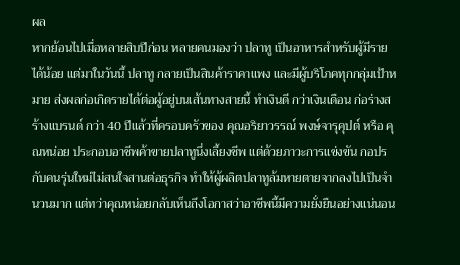ผล
หากย้อนไปเมื่อหลายสิบปีก่อน หลายคนมองว่า ปลาทู เป็นอาหารสำหรับผู้มีรายได้น้อย แต่มาในวันนี้ ปลาทู กลายเป็นสินค้าราคาแพง และมีผู้บริโภคทุกกลุ่มเป้าหมาย ส่งผลก่อเกิดรายได้ต่อผู้อยู่บนเส้นทางสายนี้ ทำเงินดี กว่าเงินเดือน ก่อร่างสร้างแบรนด์ กว่า 40 ปีแล้วที่ครอบครัวของ คุณอริยาวรรณ์ พงษ์จารุคุปต์ หรือ คุณหน่อย ประกอบอาชีพค้าขายปลาทูนึ่งเลี้ยงชีพ แต่ด้วยภาวะการแข่งขัน กอปรกับคนรุ่นใหม่ไม่สนใจสานต่อธุรกิจ ทำให้ผู้ผลิตปลาทูล้มหายตายจากลงไปเป็นจำนวนมาก แต่ทว่าคุณหน่อยกลับเห็นถึงโอกาสว่าอาชีพนี้มีความยั่งยืนอย่างแน่นอน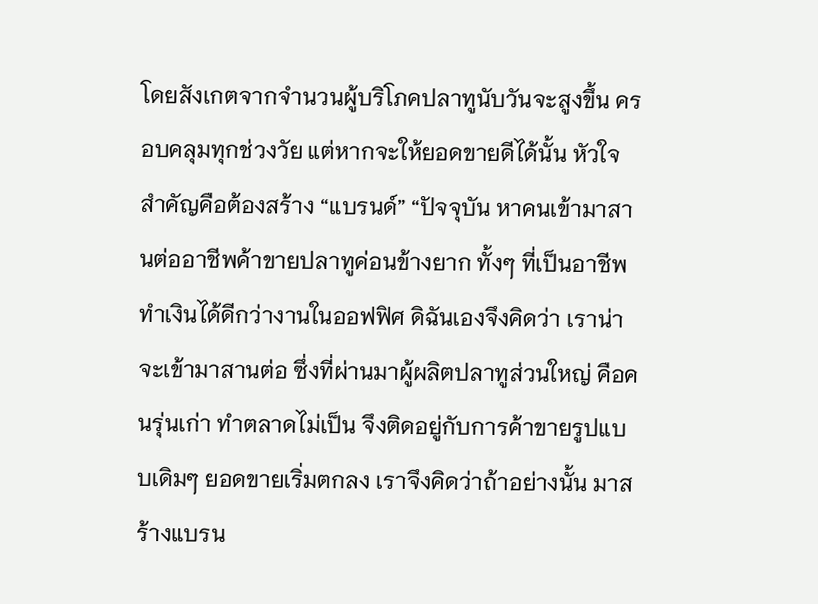โดยสังเกตจากจำนวนผู้บริโภคปลาทูนับวันจะสูงขึ้น ครอบคลุมทุกช่วงวัย แต่หากจะให้ยอดขายดีได้นั้น หัวใจสำคัญคือต้องสร้าง “แบรนด์” “ปัจจุบัน หาคนเข้ามาสานต่ออาชีพค้าขายปลาทูค่อนข้างยาก ทั้งๆ ที่เป็นอาชีพทำเงินได้ดีกว่างานในออฟฟิศ ดิฉันเองจึงคิดว่า เราน่าจะเข้ามาสานต่อ ซึ่งที่ผ่านมาผู้ผลิตปลาทูส่วนใหญ่ คือคนรุ่นเก่า ทำตลาดไม่เป็น จึงติดอยู่กับการค้าขายรูปแบบเดิมๆ ยอดขายเริ่มตกลง เราจึงคิดว่าถ้าอย่างนั้น มาสร้างแบรน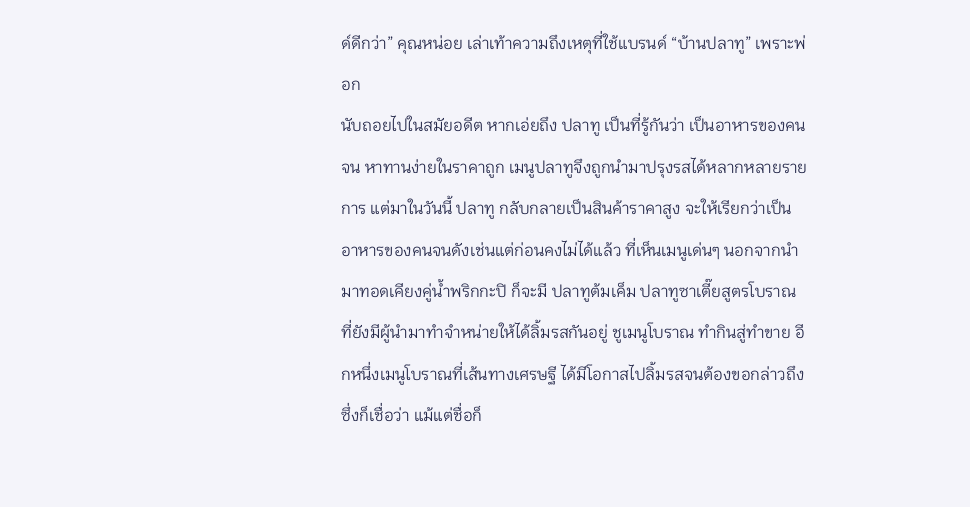ด์ดีกว่า” คุณหน่อย เล่าเท้าความถึงเหตุที่ใช้แบรนด์ “บ้านปลาทู” เพราะพ่อก
นับถอยไปในสมัยอดีต หากเอ่ยถึง ปลาทู เป็นที่รู้กันว่า เป็นอาหารของคนจน หาทานง่ายในราคาถูก เมนูปลาทูจึงถูกนำมาปรุงรสได้หลากหลายรายการ แต่มาในวันนี้ ปลาทู กลับกลายเป็นสินค้าราคาสูง จะให้เรียกว่าเป็นอาหารของคนจนดังเช่นแต่ก่อนคงไม่ได้แล้ว ที่เห็นเมนูเด่นๆ นอกจากนำมาทอดเคียงคู่น้ำพริกกะปิ ก็จะมี ปลาทูต้มเค็ม ปลาทูซาเตี๊ยสูตรโบราณ ที่ยังมีผู้นำมาทำจำหน่ายให้ได้ลิ้มรสกันอยู่ ชูเมนูโบราณ ทำกินสู่ทำขาย อีกหนึ่งเมนูโบราณที่เส้นทางเศรษฐี ได้มีโอกาสไปลิ้มรสจนต้องขอกล่าวถึง ซึ่งก็เชื่อว่า แม้แต่ชื่อก็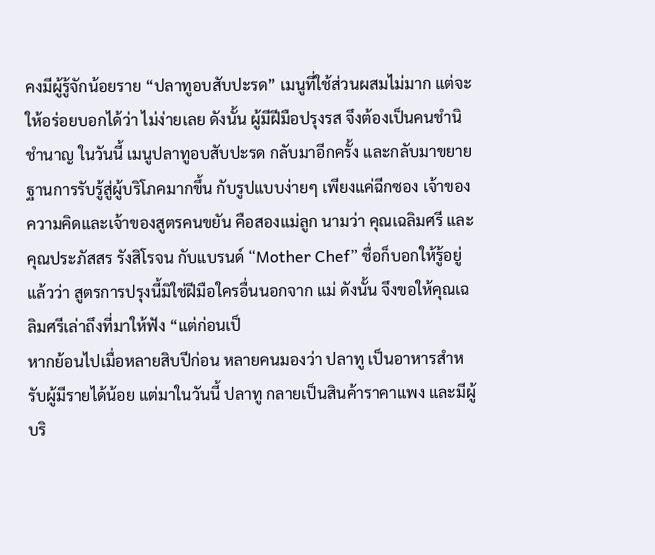คงมีผู้รู้จักน้อยราย “ปลาทูอบสับปะรด” เมนูที่ใช้ส่วนผสมไม่มาก แต่จะให้อร่อยบอกได้ว่า ไม่ง่ายเลย ดังนั้น ผู้มีฝีมือปรุงรส จึงต้องเป็นคนชำนิชำนาญ ในวันนี้ เมนูปลาทูอบสับปะรด กลับมาอีกครั้ง และกลับมาขยายฐานการรับรู้สู่ผู้บริโภคมากขึ้น กับรูปแบบง่ายๆ เพียงแค่ฉีกซอง เจ้าของความคิดและเจ้าของสูตรคนขยัน คือสองแม่ลูก นามว่า คุณเฉลิมศรี และ คุณประภัสสร รังสิโรจน กับแบรนด์ “Mother Chef” ชื่อก็บอกให้รู้อยู่แล้วว่า สูตรการปรุงนี้มิใช่ฝีมือใครอื่นนอกจาก แม่ ดังนั้น จึงขอให้คุณเฉลิมศรีเล่าถึงที่มาให้ฟัง “แต่ก่อนเป็
หากย้อนไปเมื่อหลายสิบปีก่อน หลายคนมองว่า ปลาทู เป็นอาหารสำหรับผู้มีรายได้น้อย แต่มาในวันนี้ ปลาทู กลายเป็นสินค้าราคาแพง และมีผู้บริ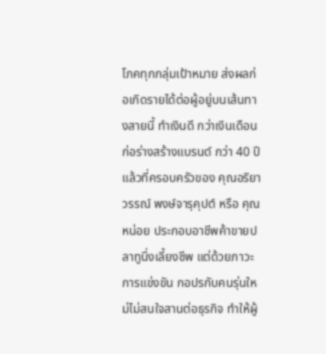โภคทุกกลุ่มเป้าหมาย ส่งผลก่อเกิดรายได้ต่อผู้อยู่บนเส้นทางสายนี้ ทำเงินดี กว่าเงินเดือน ก่อร่างสร้างแบรนด์ กว่า 40 ปีแล้วที่ครอบครัวของ คุณอริยาวรรณ์ พงษ์จารุคุปต์ หรือ คุณหน่อย ประกอบอาชีพค้าขายปลาทูนึ่งเลี้ยงชีพ แต่ด้วยภาวะการแข่งขัน กอปรกับคนรุ่นใหม่ไม่สนใจสานต่อธุรกิจ ทำให้ผู้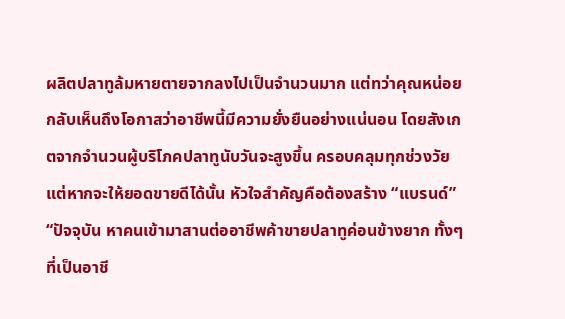ผลิตปลาทูล้มหายตายจากลงไปเป็นจำนวนมาก แต่ทว่าคุณหน่อยกลับเห็นถึงโอกาสว่าอาชีพนี้มีความยั่งยืนอย่างแน่นอน โดยสังเกตจากจำนวนผู้บริโภคปลาทูนับวันจะสูงขึ้น ครอบคลุมทุกช่วงวัย แต่หากจะให้ยอดขายดีได้นั้น หัวใจสำคัญคือต้องสร้าง “แบรนด์” “ปัจจุบัน หาคนเข้ามาสานต่ออาชีพค้าขายปลาทูค่อนข้างยาก ทั้งๆ ที่เป็นอาชี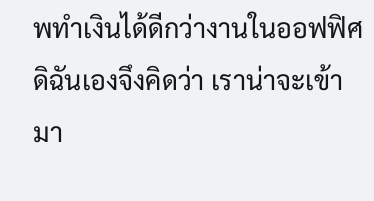พทำเงินได้ดีกว่างานในออฟฟิศ ดิฉันเองจึงคิดว่า เราน่าจะเข้ามา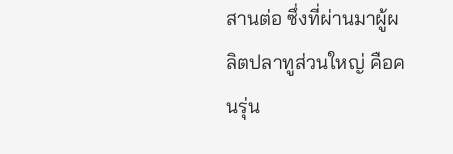สานต่อ ซึ่งที่ผ่านมาผู้ผลิตปลาทูส่วนใหญ่ คือคนรุ่น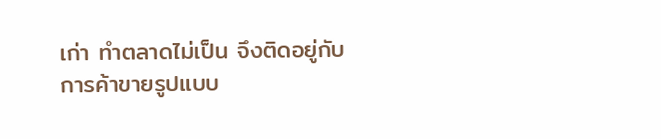เก่า ทำตลาดไม่เป็น จึงติดอยู่กับการค้าขายรูปแบบ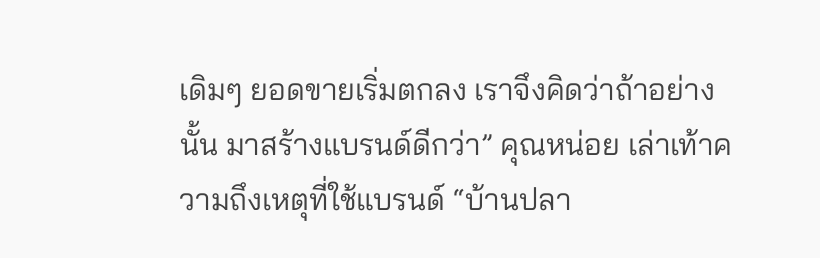เดิมๆ ยอดขายเริ่มตกลง เราจึงคิดว่าถ้าอย่างนั้น มาสร้างแบรนด์ดีกว่า” คุณหน่อย เล่าเท้าความถึงเหตุที่ใช้แบรนด์ “บ้านปลา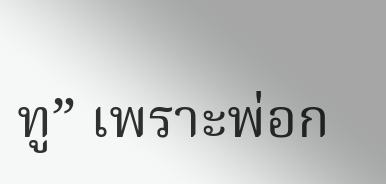ทู” เพราะพ่อก